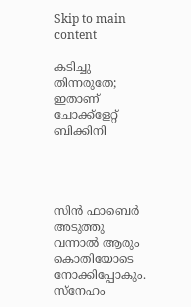Skip to main content

കടിച്ചു തിന്നരുതേ; ഇതാണ് ചോക്ക്‌ളേറ്റ് ബിക്കിനി




സിന്‍ ഫാബെര്‍ അടുത്തു വന്നാല്‍ ആരും കൊതിയോടെ നോക്കിപ്പോകും. സ്‌നേഹം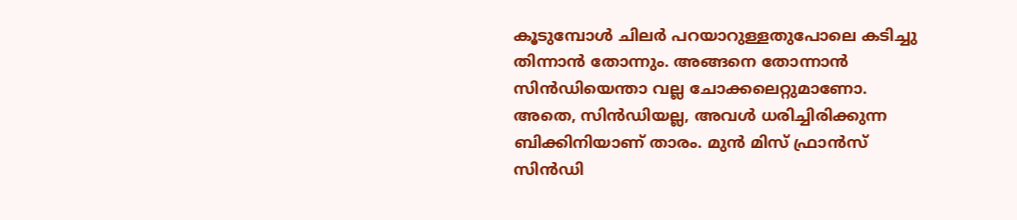കൂടുമ്പോള്‍ ചിലര്‍ പറയാറുള്ളതുപോലെ കടിച്ചു തിന്നാന്‍ തോന്നും. അങ്ങനെ തോന്നാന്‍ സിന്‍ഡിയെന്താ വല്ല ചോക്കലെറ്റുമാണോ. അതെ, സിന്‍ഡിയല്ല, അവള്‍ ധരിച്ചിരിക്കുന്ന ബിക്കിനിയാണ് താരം. മുന്‍ മിസ് ഫ്രാന്‍സ് സിന്‍ഡി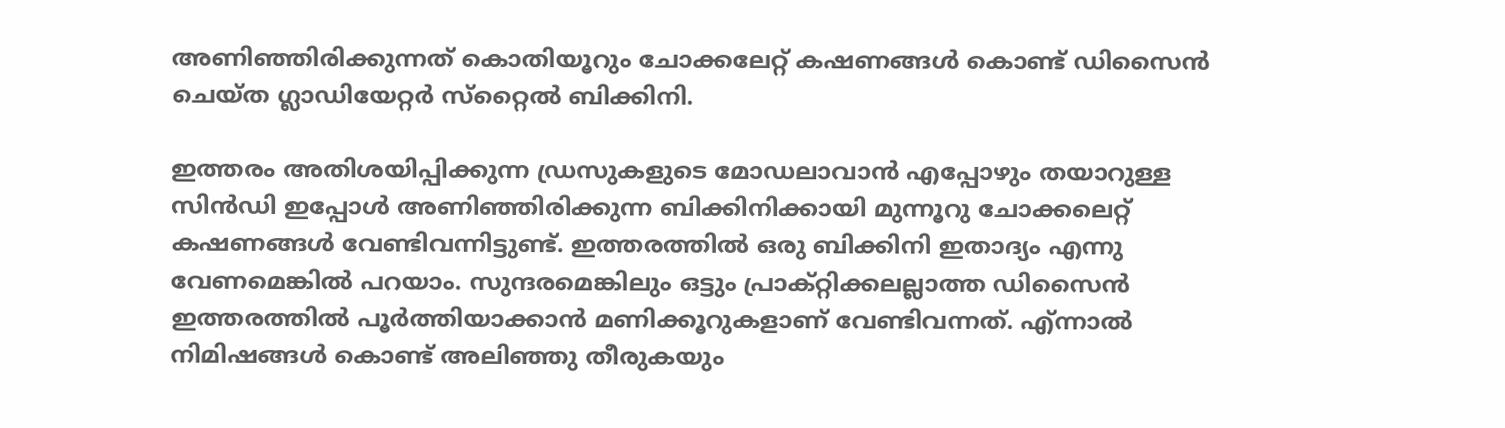അണിഞ്ഞിരിക്കുന്നത് കൊതിയൂറും ചോക്കലേറ്റ് കഷണങ്ങള്‍ കൊണ്ട് ഡിസൈന്‍ ചെയ്ത ഗ്ലാഡിയേറ്റര്‍ സ്‌റ്റൈല്‍ ബിക്കിനി.

ഇത്തരം അതിശയിപ്പിക്കുന്ന ഡ്രസുകളുടെ മോഡലാവാന്‍ എപ്പോഴും തയാറുള്ള സിന്‍ഡി ഇപ്പോള്‍ അണിഞ്ഞിരിക്കുന്ന ബിക്കിനിക്കായി മുന്നൂറു ചോക്കലെറ്റ് കഷണങ്ങള്‍ വേണ്ടിവന്നിട്ടുണ്ട്. ഇത്തരത്തില്‍ ഒരു ബിക്കിനി ഇതാദ്യം എന്നു വേണമെങ്കില്‍ പറയാം. സുന്ദരമെങ്കിലും ഒട്ടും പ്രാക്റ്റിക്കലല്ലാത്ത ഡിസൈന്‍ ഇത്തരത്തില്‍ പൂര്‍ത്തിയാക്കാന്‍ മണിക്കൂറുകളാണ് വേണ്ടിവന്നത്. എ്ന്നാല്‍ നിമിഷങ്ങള്‍ കൊണ്ട് അലിഞ്ഞു തീരുകയും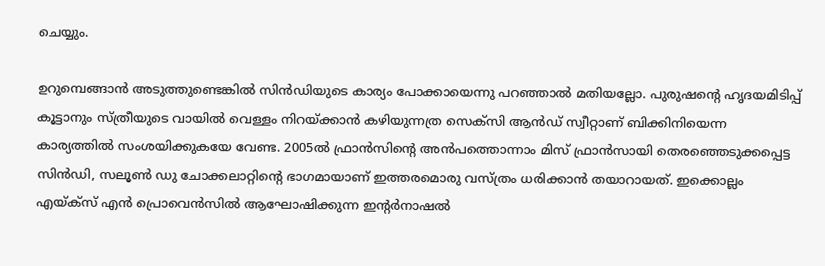ചെയ്യും.

ഉറുമ്പെങ്ങാന്‍ അടുത്തുണ്ടെങ്കില്‍ സിന്‍ഡിയുടെ കാര്യം പോക്കായെന്നു പറഞ്ഞാല്‍ മതിയല്ലോ. പുരുഷന്റെ ഹൃദയമിടിപ്പ് കൂട്ടാനും സ്ത്രീയുടെ വായില്‍ വെള്ളം നിറയ്ക്കാന്‍ കഴിയുന്നത്ര സെക്‌സി ആന്‍ഡ് സ്വീറ്റാണ് ബിക്കിനിയെന്ന കാര്യത്തില്‍ സംശയിക്കുകയേ വേണ്ട. 2005ല്‍ ഫ്രാന്‍സിന്റെ അന്‍പത്തൊന്നാം മിസ് ഫ്രാന്‍സായി തെരഞ്ഞെടുക്കപ്പെട്ട സിന്‍ഡി, സലൂണ്‍ ഡു ചോക്കലാറ്റിന്റെ ഭാഗമായാണ് ഇത്തരമൊരു വസ്ത്രം ധരിക്കാന്‍ തയാറായത്. ഇക്കൊല്ലം എയ്ക്‌സ് എന്‍ പ്രൊവെന്‍സില്‍ ആഘോഷിക്കുന്ന ഇന്റര്‍നാഷല്‍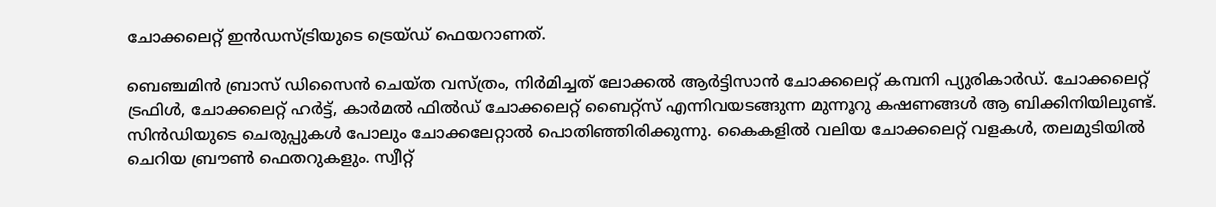ചോക്കലെറ്റ് ഇന്‍ഡസ്ട്രിയുടെ ട്രെയ്ഡ് ഫെയറാണത്.

ബെഞ്ചമിന്‍ ബ്രാസ് ഡിസൈന്‍ ചെയ്ത വസ്ത്രം, നിര്‍മിച്ചത് ലോക്കല്‍ ആര്‍ട്ടിസാന്‍ ചോക്കലെറ്റ് കമ്പനി പ്യുരികാര്‍ഡ്. ചോക്കലെറ്റ് ട്രഫിള്‍, ചോക്കലെറ്റ് ഹര്‍ട്ട്, കാര്‍മല്‍ ഫില്‍ഡ് ചോക്കലെറ്റ് ബൈറ്റ്‌സ് എന്നിവയടങ്ങുന്ന മുന്നൂറു കഷണങ്ങള്‍ ആ ബിക്കിനിയിലുണ്ട്. സിന്‍ഡിയുടെ ചെരുപ്പുകള്‍ പോലും ചോക്കലേറ്റാല്‍ പൊതിഞ്ഞിരിക്കുന്നു. കൈകളില്‍ വലിയ ചോക്കലെറ്റ് വളകള്‍, തലമുടിയില്‍ ചെറിയ ബ്രൗണ്‍ ഫെതറുകളും. സ്വീറ്റ്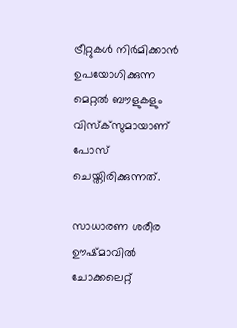ട്രീറ്റുകള്‍ നിര്‍മിക്കാന്‍ ഉപയോഗിക്കുന്ന മെറ്റല്‍ ബൗളുകളും വിസ്‌ക്‌സുമായാണ് പോസ് ചെയ്തിരിക്കുന്നത്.

സാധാരണ ശരീര ഊഷ്മാവില്‍ ചോക്കലെറ്റ്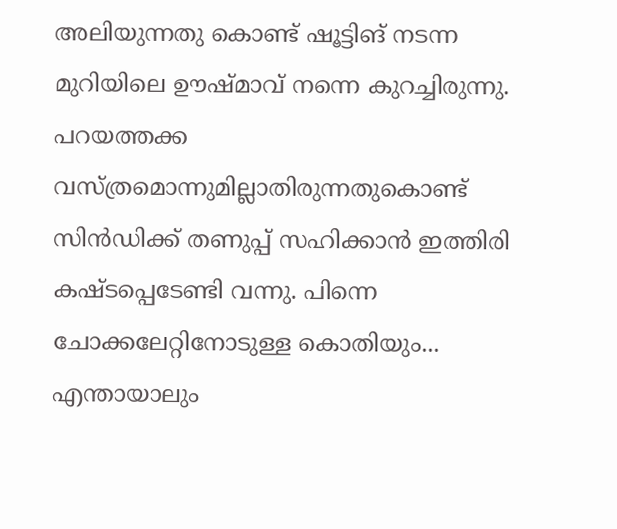അലിയുന്നതു കൊണ്ട് ഷൂട്ടിങ് നടന്ന മുറിയിലെ ഊഷ്മാവ് നന്നെ കുറച്ചിരുന്നു. പറയത്തക്ക വസ്ത്രമൊന്നുമില്ലാതിരുന്നതുകൊണ്ട് സിന്‍ഡിക്ക് തണുപ്പ് സഹിക്കാന്‍ ഇത്തിരി കഷ്ടപ്പെടേണ്ടി വന്നു. പിന്നെ ചോക്കലേറ്റിനോടുള്ള കൊതിയും... എന്തായാലും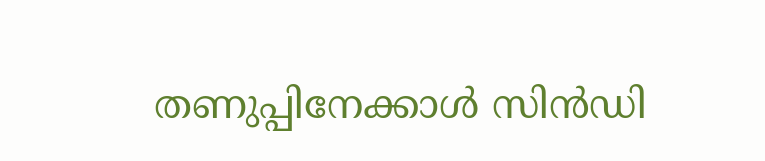തണുപ്പിനേക്കാള്‍ സിന്‍ഡി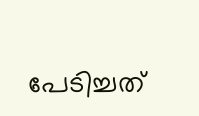പേടിച്ചത്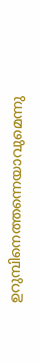ഉറുമ്പിനെത്തന്നെയാവുമെന്നു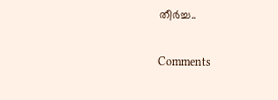തീര്‍ച്ച..

Comments